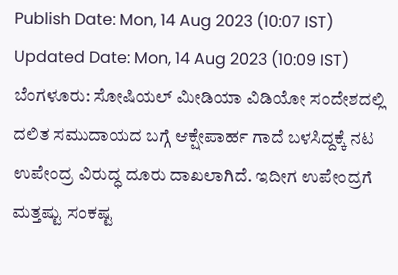Publish Date: Mon, 14 Aug 2023 (10:07 IST)
Updated Date: Mon, 14 Aug 2023 (10:09 IST)
ಬೆಂಗಳೂರು: ಸೋಷಿಯಲ್ ಮೀಡಿಯಾ ವಿಡಿಯೋ ಸಂದೇಶದಲ್ಲಿ ದಲಿತ ಸಮುದಾಯದ ಬಗ್ಗೆ ಆಕ್ಷೇಪಾರ್ಹ ಗಾದೆ ಬಳಸಿದ್ದಕ್ಕೆ ನಟ ಉಪೇಂದ್ರ ವಿರುದ್ಧ ದೂರು ದಾಖಲಾಗಿದೆ. ಇದೀಗ ಉಪೇಂದ್ರಗೆ ಮತ್ತಷ್ಟು ಸಂಕಷ್ಟ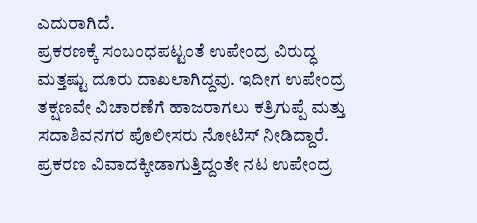ಎದುರಾಗಿದೆ.
ಪ್ರಕರಣಕ್ಕೆ ಸಂಬಂಧಪಟ್ಟಂತೆ ಉಪೇಂದ್ರ ವಿರುದ್ಧ ಮತ್ತಷ್ಟು ದೂರು ದಾಖಲಾಗಿದ್ದವು. ಇದೀಗ ಉಪೇಂದ್ರ ತಕ್ಷಣವೇ ವಿಚಾರಣೆಗೆ ಹಾಜರಾಗಲು ಕತ್ರಿಗುಪ್ಪೆ ಮತ್ತು ಸದಾಶಿವನಗರ ಪೊಲೀಸರು ನೋಟಿಸ್ ನೀಡಿದ್ದಾರೆ.
ಪ್ರಕರಣ ವಿವಾದಕ್ಕೀಡಾಗುತ್ತಿದ್ದಂತೇ ನಟ ಉಪೇಂದ್ರ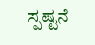ಸ್ಪಷ್ಟನೆ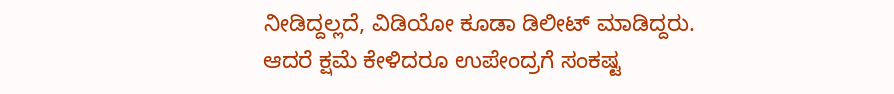ನೀಡಿದ್ದಲ್ಲದೆ, ವಿಡಿಯೋ ಕೂಡಾ ಡಿಲೀಟ್ ಮಾಡಿದ್ದರು. ಆದರೆ ಕ್ಷಮೆ ಕೇಳಿದರೂ ಉಪೇಂದ್ರಗೆ ಸಂಕಷ್ಟ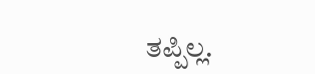ತಪ್ಪಿಲ್ಲ.